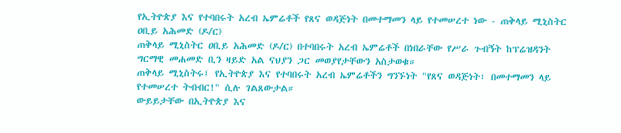የኢትዮጵያ እና የተባበሩት አረብ ኤምሬቶች የጸና ወዳጅነት በመተማመን ላይ የተመሠረተ ነው - ጠቅላይ ሚኒስትር ዐቢይ አሕመድ (ዶ/ር)
ጠቅላይ ሚኒስትር ዐቢይ አሕመድ (ዶ/ር) በተባበሩት አረብ ኤምሬቶች በነበራቸው የሥራ ጉብኝት ከፕሬዝዳንት ግርማዊ መሐመድ ቢን ዛይድ አል ናህያን ጋር መወያየታቸውን አስታወቁ።
ጠቅላይ ሚኒስትሩ፤ የኢትዮጵያ እና የተባበሩት አረብ ኤምሬቶችን ግንኙነት "የጸና ወዳጅነት፣ በመተማመን ላይ የተመሠረተ ትብብር!" ሲሉ ገልጸውታል።
ውይይታቸው በኢትዮጵያ እና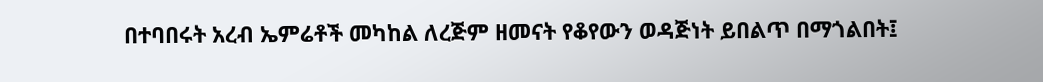በተባበሩት አረብ ኤምሬቶች መካከል ለረጅም ዘመናት የቆየውን ወዳጅነት ይበልጥ በማጎልበት፤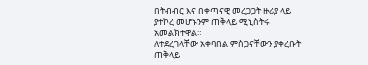በትብብር እና በቀጣናዊ መረጋጋት ዙሪያ ላይ ያተኮረ መሆኑንም ጠቅላይ ሚኒስትሩ አመልክተዋል።
ለተደረገላቸው አቀባበል ምስጋናቸውን ያቀረቡት ጠቅላይ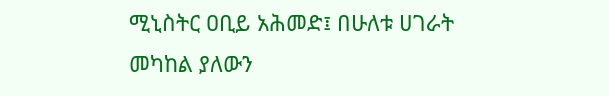ሚኒስትር ዐቢይ አሕመድ፤ በሁለቱ ሀገራት መካከል ያለውን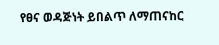የፀና ወዳጅነት ይበልጥ ለማጠናከር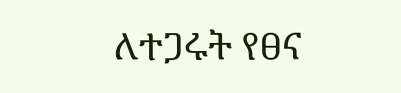ለተጋሩት የፀና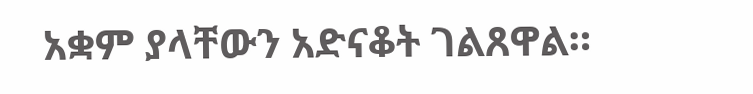አቋም ያላቸውን አድናቆት ገልጸዋል።